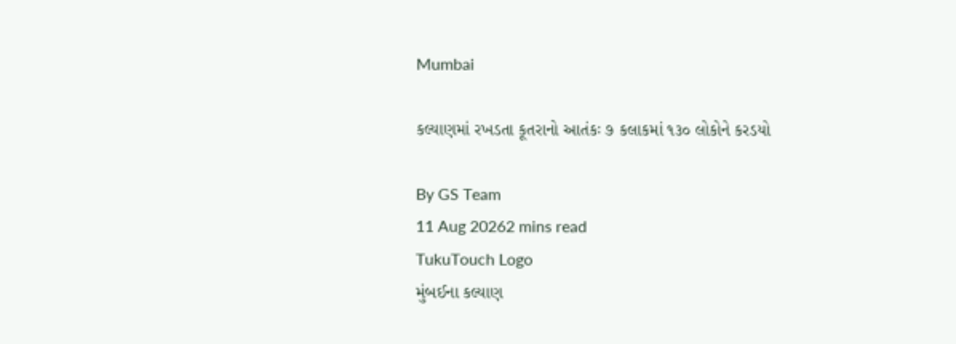Mumbai

કલ્યાણમાં રખડતા કૂતરાનો આતંકઃ ૭ કલાકમાં ૧૩૦ લોકોને કરડયો

By GS Team
11 Aug 20262 mins read
TukuTouch Logo
મુંબઈના કલ્યાણ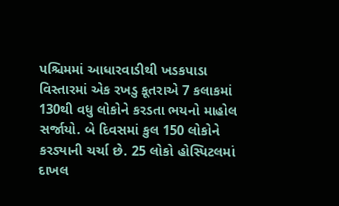પશ્ચિમમાં આધારવાડીથી ખડકપાડા વિસ્તારમાં એક રખડુ કૂતરાએ 7 કલાકમાં 130થી વધુ લોકોને કરડતા ભયનો માહોલ સર્જાયો. બે દિવસમાં કુલ 150 લોકોને કરડ્યાની ચર્ચા છે. 25 લોકો હોસ્પિટલમાં દાખલ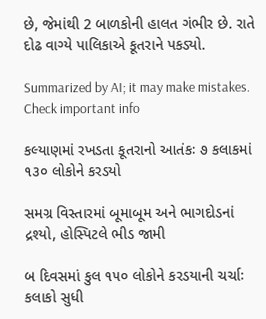છે, જેમાંથી 2 બાળકોની હાલત ગંભીર છે. રાતે દોઢ વાગ્યે પાલિકાએ કૂતરાને પકડ્યો.

Summarized by AI; it may make mistakes. Check important info

કલ્યાણમાં રખડતા કૂતરાનો આતંકઃ ૭ કલાકમાં ૧૩૦ લોકોને કરડયો

સમગ્ર વિસ્તારમાં બૂમાબૂમ અને ભાગદોડનાં  દ્રશ્યો, હોસ્પિટલે ભીડ જામી

બ દિવસમાં કુલ ૧૫૦ લોકોને કરડયાની ચર્ચાઃ કલાકો સુધી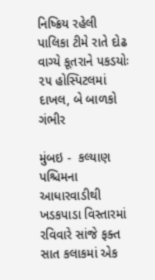નિષ્ક્રિય રહેલી પાલિકા ટીમે રાતે દોઢ વાગ્યે કૂતરાને પકડયોઃ  ૨૫ હોસ્પિટલમાં દાખલ, બે બાળકો ગંભીર

મુંબઇ -  કલ્યાણ પશ્ચિમના આધારવાડીથી ખડકપાડા વિસ્તારમાં રવિવારે સાંજે ફક્ત  સાત કલાકમાં એક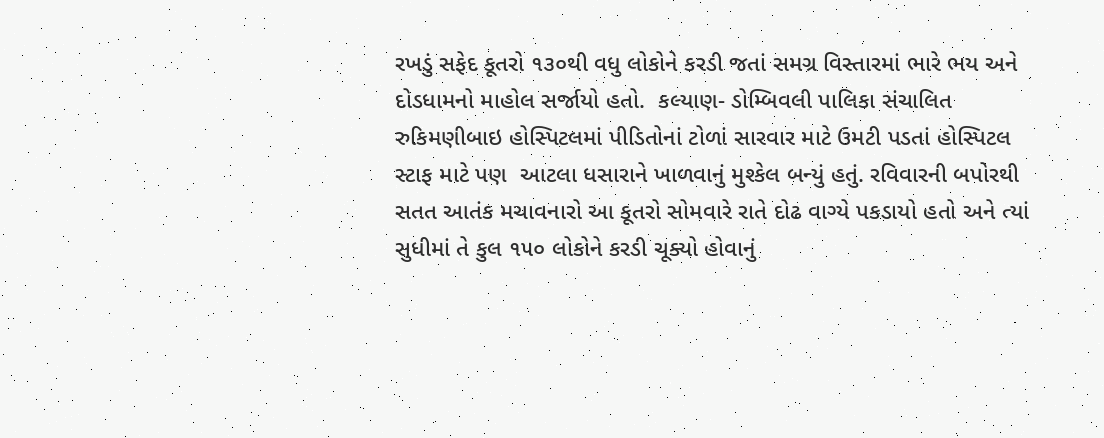રખડું સફેદ કૂતરો ૧૩૦થી વધુ લોકોને કરડી જતાં સમગ્ર વિસ્તારમાં ભારે ભય અને દોડધામનો માહોલ સર્જાયો હતો.  કલ્યાણ- ડોમ્બિવલી પાલિકા સંચાલિત રુકિમણીબાઇ હોસ્પિટલમાં પીડિતોનાં ટોળાં સારવાર માટે ઉમટી પડતાં હોસ્પિટલ સ્ટાફ માટે પણ  આટલા ધસારાને ખાળવાનું મુશ્કેલ બન્યું હતું. રવિવારની બપોરથી સતત આતંક મચાવનારો આ કૂતરો સોમવારે રાતે દોઢ વાગ્યે પકડાયો હતો અને ત્યાં સુધીમાં તે કુલ ૧૫૦ લોકોને કરડી ચૂક્યો હોવાનું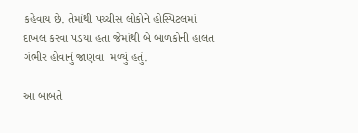કહેવાય છે. તેમાંથી પચ્ચીસ લોકોને હોસ્પિટલમાં દાખલ કરવા પડયા હતા જેમાંથી બે બાળકોની હાલત ગંભીર હોવાનું જાણવા  મળ્યું હતું.

આ બાબતે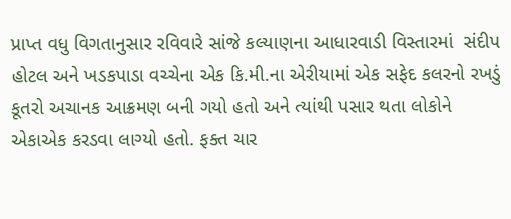પ્રાપ્ત વધુ વિગતાનુસાર રવિવારે સાંજે કલ્યાણના આધારવાડી વિસ્તારમાં  સંદીપ હોટલ અને ખડકપાડા વચ્ચેના એક કિ.મી.ના એરીયામાં એક સફેદ કલરનો રખડું કૂતરો અચાનક આક્રમણ બની ગયો હતો અને ત્યાંથી પસાર થતા લોકોને એકાએક કરડવા લાગ્યો હતો. ફક્ત ચાર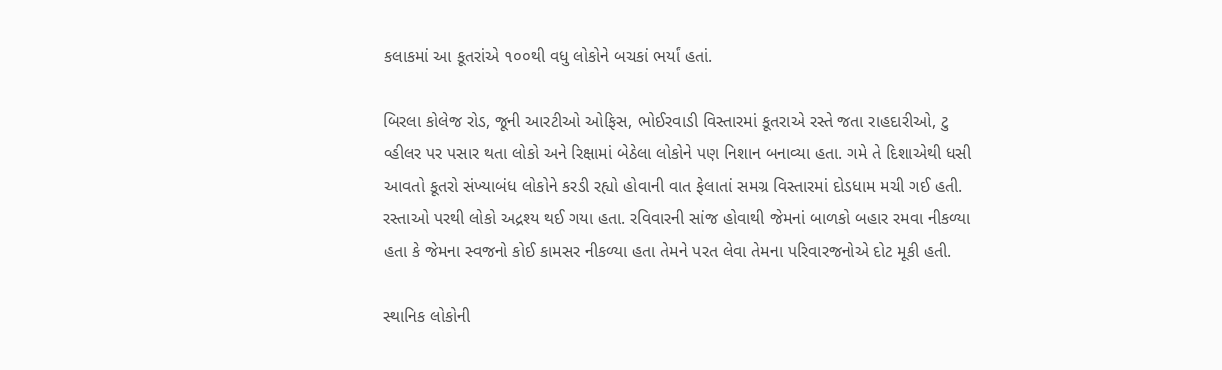કલાકમાં આ કૂતરાંએ ૧૦૦થી વધુ લોકોને બચકાં ભર્યાં હતાં.

બિરલા કોલેજ રોડ, જૂની આરટીઓ ઓફિસ, ભોઈરવાડી વિસ્તારમાં કૂતરાએ રસ્તે જતા રાહદારીઓ, ટુ વ્હીલર પર પસાર થતા લોકો અને રિક્ષામાં બેઠેલા લોકોને પણ નિશાન બનાવ્યા હતા. ગમે તે દિશાએથી ધસી આવતો કૂતરો સંખ્યાબંધ લોકોને કરડી રહ્યો હોવાની વાત ફેલાતાં સમગ્ર વિસ્તારમાં દોડધામ મચી ગઈ હતી. રસ્તાઓ પરથી લોકો અદ્રશ્ય થઈ ગયા હતા. રવિવારની સાંજ હોવાથી જેમનાં બાળકો બહાર રમવા નીકળ્યા હતા કે જેમના સ્વજનો કોઈ કામસર નીકળ્યા હતા તેમને પરત લેવા તેમના પરિવારજનોએ દોટ મૂકી હતી.

સ્થાનિક લોકોની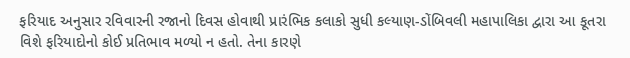ફરિયાદ અનુસાર રવિવારની રજાનો દિવસ હોવાથી પ્રારંભિક કલાકો સુધી કલ્યાણ-ડોંબિવલી મહાપાલિકા દ્વારા આ કૂતરા વિશે ફરિયાદોનો કોઈ પ્રતિભાવ મળ્યો ન હતો. તેના કારણે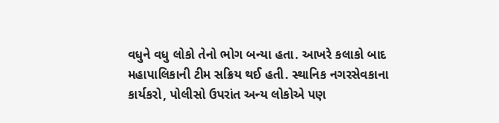વધુને વધુ લોકો તેનો ભોગ બન્યા હતા. આખરે કલાકો બાદ મહાપાલિકાની ટીમ સક્રિય થઈ હતી. સ્થાનિક નગરસેવકાના કાર્યકરો, પોલીસો ઉપરાંત અન્ય લોકોએ પણ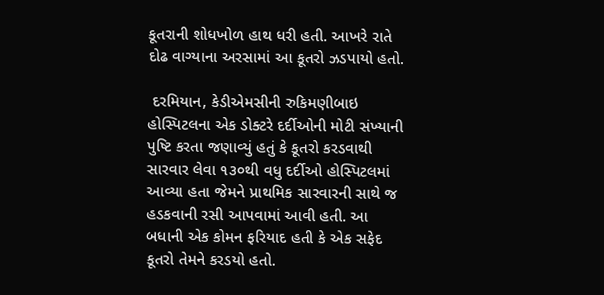કૂતરાની શોધખોળ હાથ ધરી હતી. આખરે રાતે દોઢ વાગ્યાના અરસામાં આ કૂતરો ઝડપાયો હતો.

 દરમિયાન, કેડીએમસીની રુકિમણીબાઇ હોસ્પિટલના એક ડોક્ટરે દર્દીઓની મોટી સંખ્યાની પુષ્ટિ કરતા જણાવ્યું હતું કે કૂતરો કરડવાથી સારવાર લેવા ૧૩૦થી વધુ દર્દીઓ હોસ્પિટલમાં આવ્યા હતા જેમને પ્રાથમિક સારવારની સાથે જ હડકવાની રસી આપવામાં આવી હતી. આ બધાની એક કોમન ફરિયાદ હતી કે એક સફેદ કૂતરો તેમને કરડયો હતો.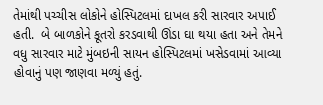તેમાંથી પચ્ચીસ લોકોને હોસ્પિટલમાં દાખલ કરી સારવાર અપાઈ હતી.  બે બાળકોને કૂતરો કરડવાથી ઊંડા ઘા થયા હતા અને તેમને વધુ સારવાર માટે મુંબઇની સાયન હોસ્પિટલમાં ખસેડવામાં આવ્યા હોવાનું પણ જાણવા મળ્યું હતું.